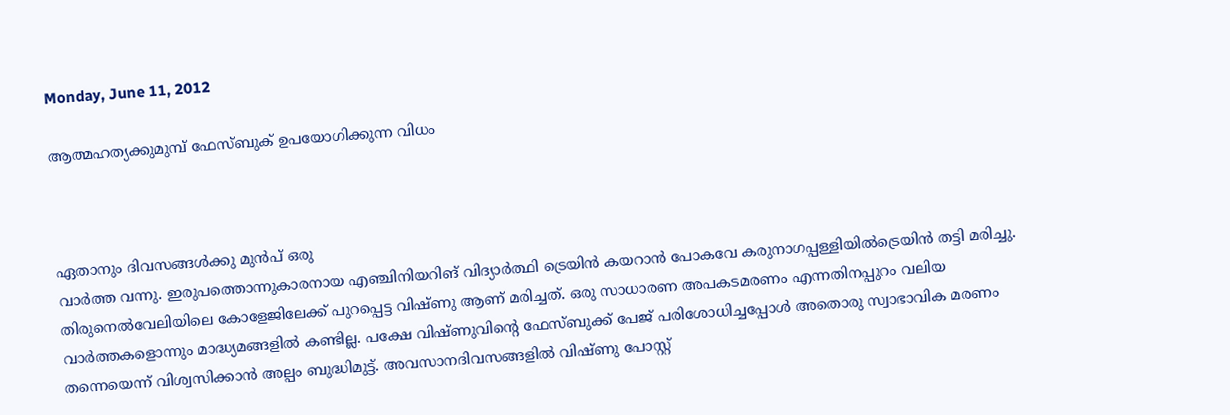Monday, June 11, 2012

ആത്മഹത്യക്കുമുമ്പ് ഫേസ്ബുക്‍ ഉപയോഗിക്കുന്ന വിധം



ഏതാനും ദിവസങ്ങള്‍ക്കു മുന്‍പ് ഒരു
വാര്‍ത്ത വന്നു. ഇരുപത്തൊന്നുകാരനായ എഞ്ചിനിയറിങ് വിദ്യാര്‍ത്ഥി ട്രെയിന്‍ കയറാന്‍ പോകവേ കരുനാഗപ്പള്ളിയില്‍ട്രെയിന്‍ തട്ടി മരിച്ചു. തിരുനെല്‍വേലിയിലെ കോളേജിലേക്ക് പുറപ്പെട്ട വിഷ്ണു ആണ് മരിച്ചത്. ഒരു സാധാരണ അപകടമരണം എന്നതിനപ്പുറം വലിയ വാര്‍ത്തകളൊന്നും മാദ്ധ്യമങ്ങളില്‍ കണ്ടില്ല. പക്ഷേ വിഷ്ണുവിന്റെ ഫേസ്ബുക്ക് പേജ് പരിശോധിച്ചപ്പോള്‍ അതൊരു സ്വാഭാവിക മരണം തന്നെയെന്ന് വിശ്വസിക്കാന്‍ അല്പം ബുദ്ധിമുട്ട്. അവസാനദിവസങ്ങളില്‍ വിഷ്ണു പോസ്റ്റ്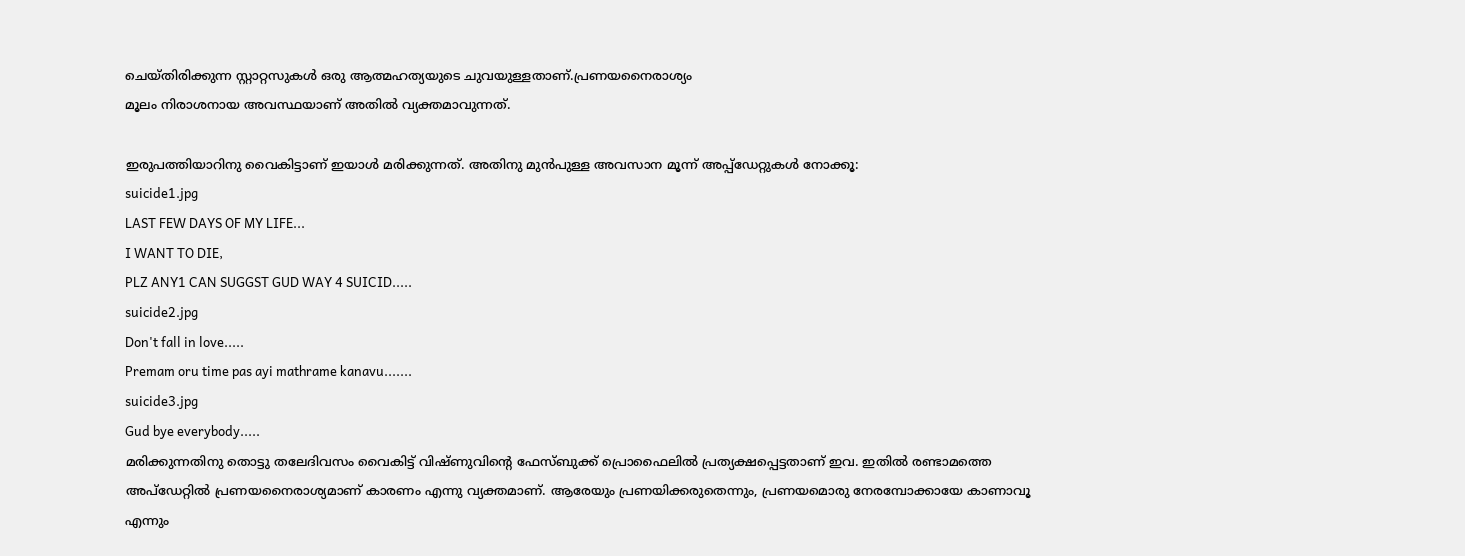ചെയ്തിരിക്കുന്ന സ്റ്റാറ്റസുകള്‍ ഒരു ആത്മഹത്യയുടെ ചുവയുള്ളതാണ്.പ്രണയനൈരാശ്യം
മൂലം നിരാശനായ അവസ്ഥയാണ് അതില്‍ വ്യക്തമാവുന്നത്.

ഇരുപത്തിയാറിനു വൈകിട്ടാണ് ഇയാള്‍ മരിക്കുന്നത്. അതിനു മുന്‍പുള്ള അവസാന മൂന്ന് അപ്പ്ഡേറ്റുകള്‍ നോക്കൂ:
suicide1.jpg
LAST FEW DAYS OF MY LIFE...
I WANT TO DIE,
PLZ ANY1 CAN SUGGST GUD WAY 4 SUICID.....
suicide2.jpg
Don't fall in love.....
Premam oru time pas ayi mathrame kanavu.......
suicide3.jpg
Gud bye everybody.....
മരിക്കുന്നതിനു തൊട്ടു തലേദിവസം വൈകിട്ട് വിഷ്ണുവിന്റെ ഫേസ്ബുക്ക് പ്രൊഫൈലില്‍ പ്രത്യക്ഷപ്പെട്ടതാണ് ഇവ. ഇതില്‍ രണ്ടാമത്തെ അപ്ഡേറ്റില്‍ പ്രണയനൈരാശ്യമാണ് കാരണം എന്നു വ്യക്തമാണ്. ആരേയും പ്രണയിക്കരുതെന്നും, പ്രണയമൊരു നേരമ്പോക്കായേ കാണാവൂ എന്നും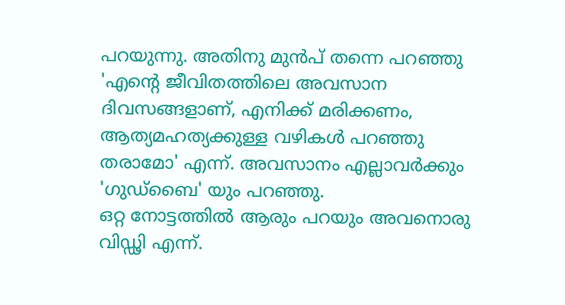പറയുന്നു. അതിനു മുന്‍പ് തന്നെ പറഞ്ഞു 'എന്റെ ജീവിതത്തിലെ അവസാന ദിവസങ്ങളാണ്, എനിക്ക് മരിക്കണം, ആത്യമഹത്യക്കുള്ള വഴികള്‍ പറഞ്ഞു തരാമോ' എന്ന്. അവസാനം എല്ലാവര്‍ക്കും 'ഗുഡ്ബൈ' യും പറഞ്ഞു.
ഒറ്റ നോട്ടത്തില്‍ ആരും പറയും അവനൊരു വിഡ്ഢി എന്ന്.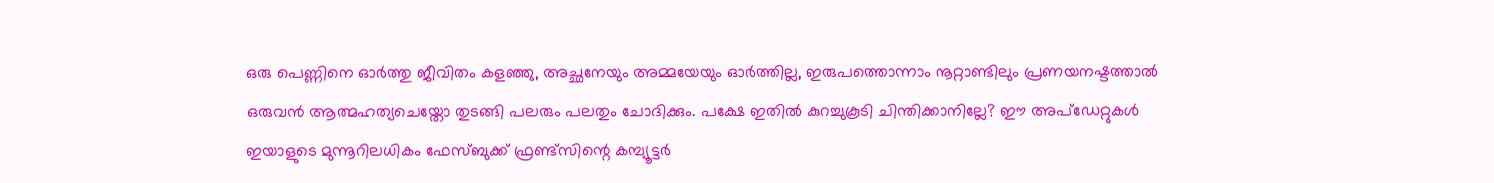ഒരു പെണ്ണിനെ ഓര്‍ത്തു ജീവിതം കളഞ്ഞു, അച്ഛനേയും അമ്മയേയും ഓര്‍ത്തില്ല, ഇരുപത്തൊന്നാം നൂറ്റാണ്ടിലും പ്രണയനഷ്ടത്താല്‍ ഒരുവന്‍ ആത്മഹത്യചെയ്തോ തുടങ്ങി പലരും പലതും ചോദിക്കും. പക്ഷേ ഇതില്‍ കുറച്ചുകൂടി ചിന്തിക്കാനില്ലേ? ഈ അപ്ഡേറ്റുകള്‍ ഇയാളുടെ മുന്നൂറിലധികം ഫേസ്ബുക്ക് ഫ്രണ്ട്സിന്റെ കമ്പ്യൂട്ടര്‍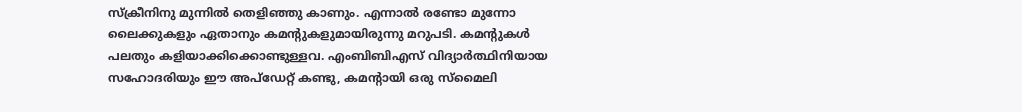സ്ക്രീനിനു മുന്നില്‍ തെളിഞ്ഞു കാണും. എന്നാല്‍ രണ്ടോ മുന്നോ ലൈക്കുകളും ഏതാനും കമന്റുകളുമായിരുന്നു മറുപടി. കമന്റുകള്‍ പലതും കളിയാക്കിക്കൊണ്ടുള്ളവ. എംബിബിഎസ് വിദ്യാര്‍ത്ഥിനിയായ സഹോദരിയും ഈ അപ്ഡേറ്റ് കണ്ടു, കമന്റായി ഒരു സ്മൈലി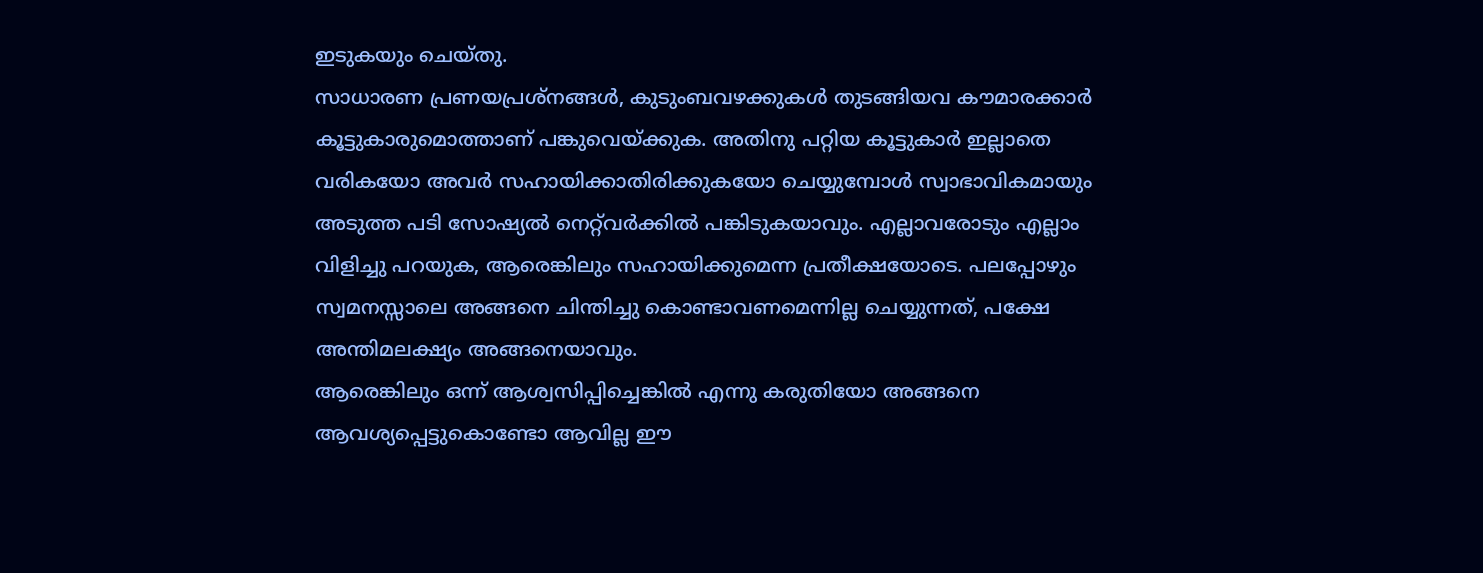ഇടുകയും ചെയ്തു.
സാധാരണ പ്രണയപ്രശ്നങ്ങള്‍, കുടുംബവഴക്കുകള്‍ തുടങ്ങിയവ കൗമാരക്കാര്‍ കൂട്ടുകാരുമൊത്താണ് പങ്കുവെയ്ക്കുക. അതിനു പറ്റിയ കൂട്ടുകാര്‍ ഇല്ലാതെ വരികയോ അവര്‍ സഹായിക്കാതിരിക്കുകയോ ചെയ്യുമ്പോള്‍ സ്വാഭാവികമായും അടുത്ത പടി സോഷ്യല്‍ നെറ്റ്‌വര്‍ക്കില്‍ പങ്കിടുകയാവും. എല്ലാവരോടും എല്ലാം വിളിച്ചു പറയുക, ആരെങ്കിലും സഹായിക്കുമെന്ന പ്രതീക്ഷയോടെ. പലപ്പോഴും സ്വമനസ്സാലെ അങ്ങനെ ചിന്തിച്ചു കൊണ്ടാവണമെന്നില്ല ചെയ്യുന്നത്, പക്ഷേ അന്തിമലക്ഷ്യം അങ്ങനെയാവും.
ആരെങ്കിലും ഒന്ന് ആശ്വസിപ്പിച്ചെങ്കില്‍ എന്നു കരുതിയോ അങ്ങനെ ആവശ്യപ്പെട്ടുകൊണ്ടോ ആവില്ല ഈ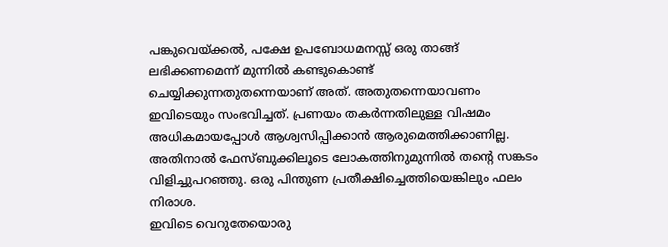പങ്കുവെയ്ക്കല്‍, പക്ഷേ ഉപബോധമനസ്സ് ഒരു താങ്ങ് ലഭിക്കണമെന്ന് മുന്നില്‍ കണ്ടുകൊണ്ട് ചെയ്യിക്കുന്നതുതന്നെയാണ് അത്. അതുതന്നെയാവണം ഇവിടെയും സംഭവിച്ചത്. പ്രണയം തകര്‍ന്നതിലുള്ള വിഷമം അധികമായപ്പോള്‍ ആശ്വസിപ്പിക്കാന്‍ ആരുമെത്തിക്കാണില്ല. അതിനാല്‍ ഫേസ്ബുക്കിലൂടെ ലോകത്തിനുമുന്നില്‍ തന്റെ സങ്കടം വിളിച്ചുപറഞ്ഞു. ഒരു പിന്തുണ പ്രതീക്ഷിച്ചെത്തിയെങ്കിലും ഫലം നിരാശ.
ഇവിടെ വെറുതേയൊരു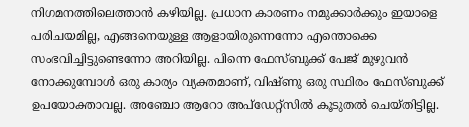നിഗമനത്തിലെത്താന്‍ കഴിയില്ല. പ്രധാന കാരണം നമുക്കാര്‍ക്കും ഇയാളെ പരിചയമില്ല, എങ്ങനെയുള്ള ആളായിരുന്നെന്നോ എന്തൊക്കെ സംഭവിച്ചിട്ടുണ്ടെന്നോ അറിയില്ല. പിന്നെ ഫേസ്ബുക്ക് പേജ് മുഴുവന്‍ നോക്കുമ്പോള്‍ ഒരു കാര്യം വ്യക്തമാണ്, വിഷ്ണു ഒരു സ്ഥിരം ഫേസ്ബുക്ക് ഉപയോക്താവല്ല. അഞ്ചോ ആറോ അപ്ഡേറ്റ്സില്‍ കൂടുതല്‍ ചെയ്തിട്ടില്ല.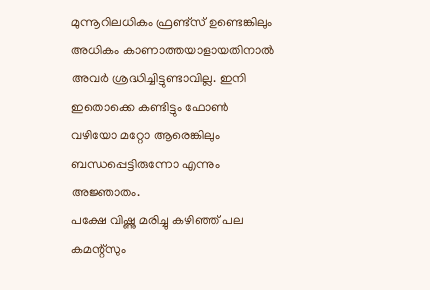മുന്നൂറിലധികം ഫ്രണ്ട്സ് ഉണ്ടെങ്കിലും അധികം കാണാത്തയാളായതിനാല്‍ അവര്‍ ശ്രദ്ധിച്ചിട്ടുണ്ടാവില്ല. ഇനി ഇതൊക്കെ കണ്ടിട്ടും ഫോണ്‍ വഴിയോ മറ്റോ ആരെങ്കിലും ബന്ധപ്പെട്ടിരുന്നോ എന്നും അജ്ഞാതം.
പക്ഷേ വിഷ്ണു മരിച്ചു കഴിഞ്ഞ് പല കമന്റ്സും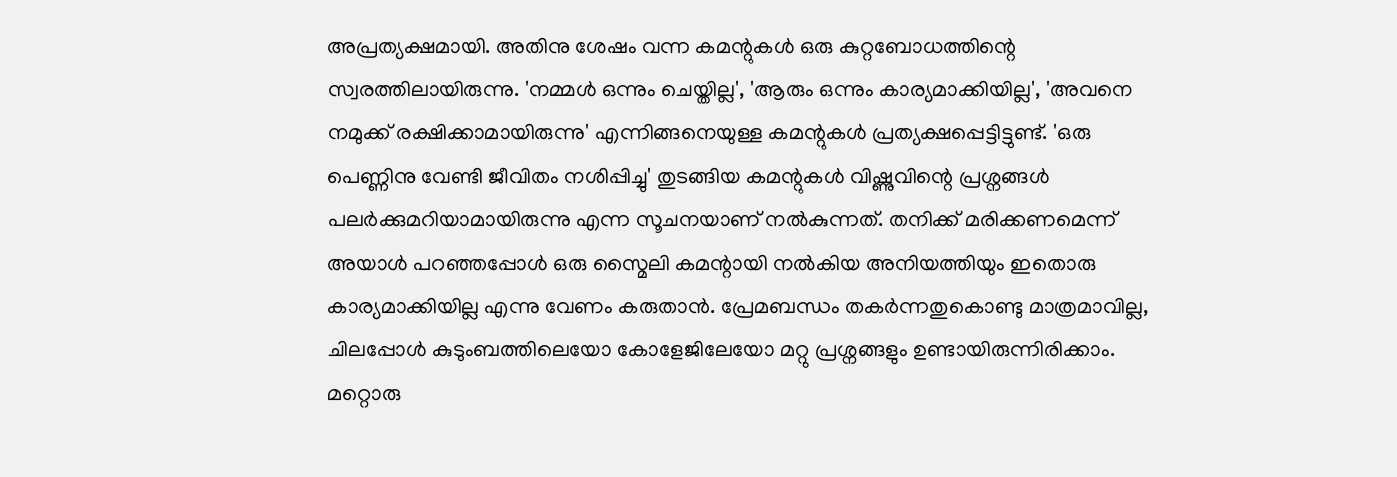അപ്രത്യക്ഷമായി. അതിനു ശേഷം വന്ന കമന്റുകള്‍ ഒരു കുറ്റബോധത്തിന്റെ സ്വരത്തിലായിരുന്നു. 'നമ്മള്‍ ഒന്നും ചെയ്തില്ല', 'ആരും ഒന്നും കാര്യമാക്കിയില്ല', 'അവനെ നമുക്ക് രക്ഷിക്കാമായിരുന്നു' എന്നിങ്ങനെയുള്ള കമന്റുകള്‍ പ്രത്യക്ഷപ്പെട്ടിട്ടുണ്ട്. 'ഒരു പെണ്ണിനു വേണ്ടി ജീവിതം നശിപ്പിച്ചു' തുടങ്ങിയ കമന്റുകള്‍ വിഷ്ണുവിന്റെ പ്രശ്നങ്ങള്‍ പലര്‍ക്കുമറിയാമായിരുന്നു എന്ന സൂചനയാണ് നല്‍കുന്നത്. തനിക്ക് മരിക്കണമെന്ന് അയാള്‍ പറഞ്ഞപ്പോള്‍ ഒരു സ്മൈലി കമന്റായി നല്‍കിയ അനിയത്തിയും ഇതൊരു കാര്യമാക്കിയില്ല എന്നു വേണം കരുതാന്‍. പ്രേമബന്ധം തകര്‍ന്നതുകൊണ്ടു മാത്രമാവില്ല, ചിലപ്പോള്‍ കുടുംബത്തിലെയോ കോളേജിലേയോ മറ്റു പ്രശ്നങ്ങളും ഉണ്ടായിരുന്നിരിക്കാം.
മറ്റൊരു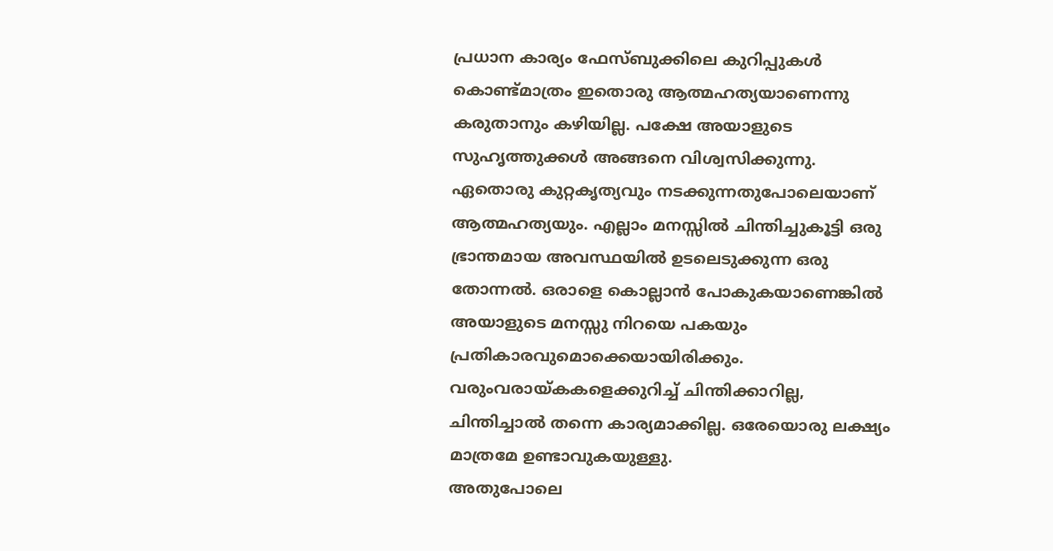പ്രധാന കാര്യം ഫേസ്ബുക്കിലെ കുറിപ്പുകള്‍ കൊണ്ട്മാത്രം ഇതൊരു ആത്മഹത്യയാണെന്നു കരുതാനും കഴിയില്ല. പക്ഷേ അയാളുടെ സുഹൃത്തുക്കള്‍ അങ്ങനെ വിശ്വസിക്കുന്നു. ഏതൊരു കുറ്റകൃത്യവും നടക്കുന്നതുപോലെയാണ് ആത്മഹത്യയും. എല്ലാം മനസ്സില്‍ ചിന്തിച്ചുകൂട്ടി ഒരു ഭ്രാന്തമായ അവസ്ഥയില്‍ ഉടലെടുക്കുന്ന ഒരു തോന്നല്‍. ഒരാളെ കൊല്ലാന്‍ പോകുകയാണെങ്കില്‍ അയാളുടെ മനസ്സു നിറയെ പകയും പ്രതികാരവുമൊക്കെയായിരിക്കും. വരുംവരായ്കകളെക്കുറിച്ച് ചിന്തിക്കാറില്ല, ചിന്തിച്ചാല്‍ തന്നെ കാര്യമാക്കില്ല. ഒരേയൊരു ലക്ഷ്യം മാത്രമേ ഉണ്ടാവുകയുള്ളു.
അതുപോലെ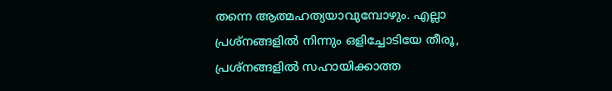തന്നെ ആത്മഹത്യയാവുമ്പോഴും. എല്ലാ പ്രശ്നങ്ങളില്‍ നിന്നും ഒളിച്ചോടിയേ തീരൂ, പ്രശ്നങ്ങളില്‍ സഹായിക്കാത്ത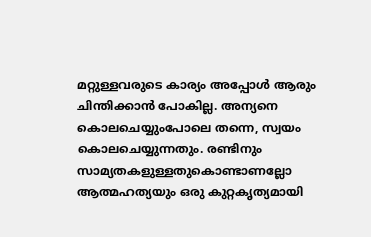മറ്റുള്ളവരുടെ കാര്യം അപ്പോള്‍ ആരും ചിന്തിക്കാന്‍ പോകില്ല. അന്യനെ കൊലചെയ്യുംപോലെ തന്നെ, സ്വയം കൊലചെയ്യുന്നതും. രണ്ടിനും സാമ്യതകളുള്ളതുകൊണ്ടാണല്ലോ ആത്മഹത്യയും ഒരു കുറ്റകൃത്യമായി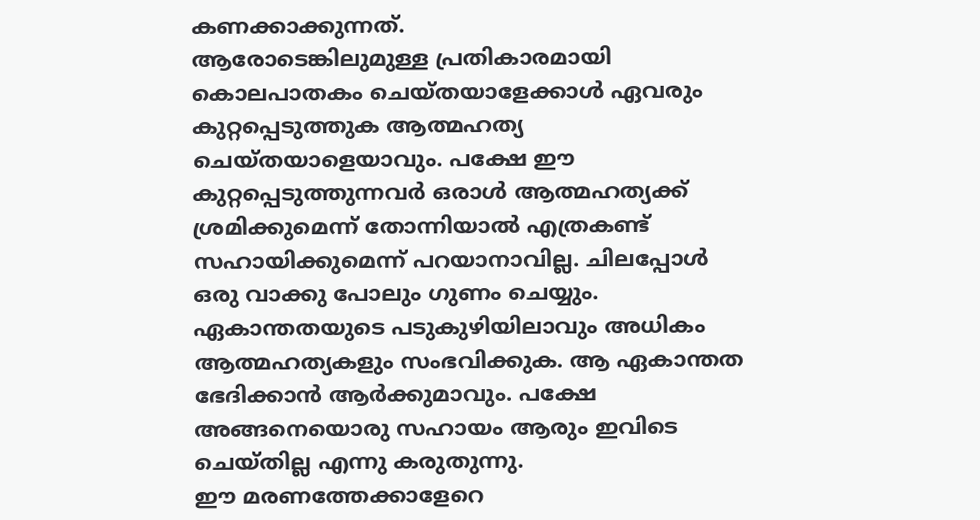കണക്കാക്കുന്നത്.
ആരോടെങ്കിലുമുള്ള പ്രതികാരമായി കൊലപാതകം ചെയ്തയാളേക്കാള്‍ ഏവരും കുറ്റപ്പെടുത്തുക ആത്മഹത്യ ചെയ്തയാളെയാവും. പക്ഷേ ഈ കുറ്റപ്പെടുത്തുന്നവര്‍ ഒരാള്‍ ആത്മഹത്യക്ക് ശ്രമിക്കുമെന്ന് തോന്നിയാല്‍ എത്രകണ്ട് സഹായിക്കുമെന്ന് പറയാനാവില്ല. ചിലപ്പോള്‍ ഒരു വാക്കു പോലും ഗുണം ചെയ്യും. ഏകാന്തതയുടെ പടുകുഴിയിലാവും അധികം ആത്മഹത്യകളും സംഭവിക്കുക. ആ ഏകാന്തത ഭേദിക്കാന്‍ ആര്‍ക്കുമാവും. പക്ഷേ അങ്ങനെയൊരു സഹായം ആരും ഇവിടെ ചെയ്തില്ല എന്നു കരുതുന്നു.
ഈ മരണത്തേക്കാളേറെ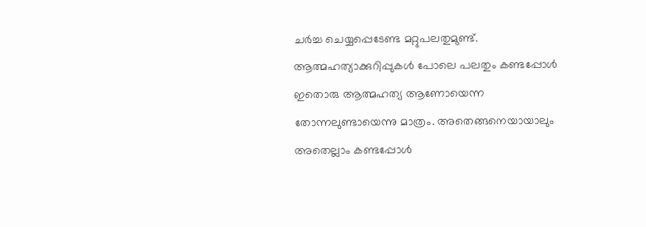ചര്‍ച്ച ചെയ്യപ്പെടേണ്ട മറ്റുപലതുമുണ്ട്. ആത്മഹത്യാക്കുറിപ്പുകള്‍ പോലെ പലതും കണ്ടപ്പോള്‍ ഇതൊരു ആത്മഹത്യ ആണോയെന്ന തോന്നലുണ്ടായെന്നു മാത്രം. അതെങ്ങനെയായാലും അതെല്ലാം കണ്ടപ്പോള്‍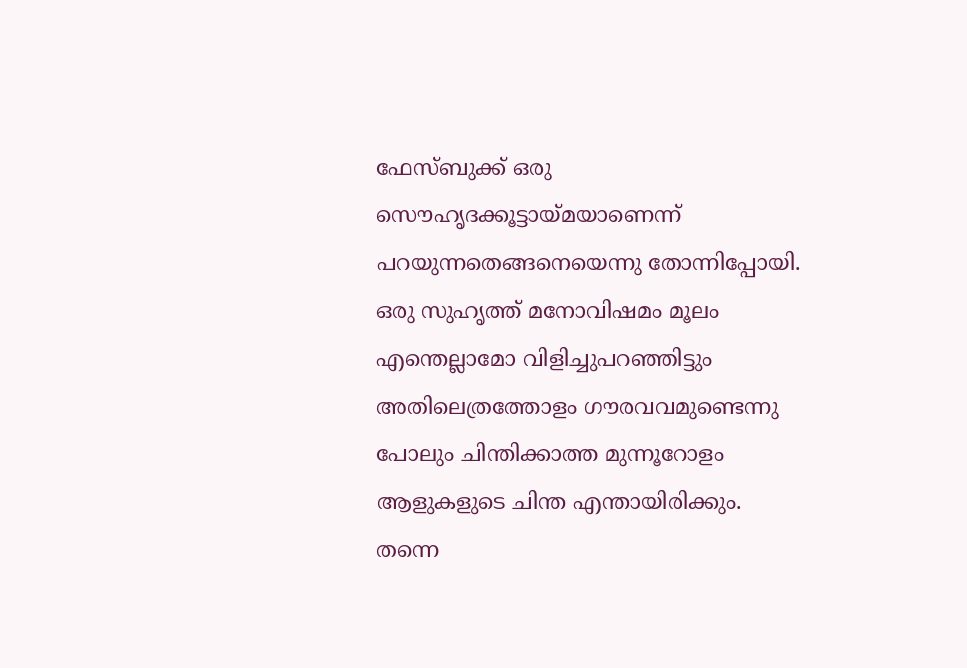ഫേസ്ബുക്ക് ഒരു സൌഹൃദക്കൂട്ടായ്മയാണെന്ന് പറയുന്നതെങ്ങനെയെന്നു തോന്നിപ്പോയി. ഒരു സുഹൃത്ത് മനോവിഷമം മൂലം എന്തെല്ലാമോ വിളിച്ചുപറഞ്ഞിട്ടും അതിലെത്രത്തോളം ഗൗരവവമുണ്ടെന്നു പോലും ചിന്തിക്കാത്ത മുന്നൂറോളം ആളുകളുടെ ചിന്ത എന്തായിരിക്കും. തന്നെ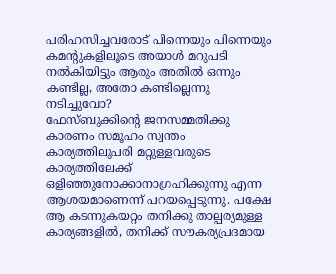പരിഹസിച്ചവരോട് പിന്നെയും പിന്നെയും കമന്റുകളിലൂടെ അയാള്‍ മറുപടി നല്‍കിയിട്ടും ആരും അതില്‍ ഒന്നും കണ്ടില്ല, അതോ കണ്ടില്ലെന്നു നടിച്ചുവോ?
ഫേസ്ബുക്കിന്റെ ജനസമ്മതിക്കു കാരണം സമൂഹം സ്വന്തം കാര്യത്തിലുപരി മറ്റുള്ളവരുടെ കാര്യത്തിലേക്ക് ഒളിഞ്ഞുനോക്കാനാഗ്രഹിക്കുന്നു എന്ന ആശയമാണെന്ന് പറയപ്പെടുന്നു. പക്ഷേ ആ കടന്നുകയറ്റം തനിക്കു താല്പര്യമുള്ള കാര്യങ്ങളില്‍, തനിക്ക് സൗകര്യപ്രദമായ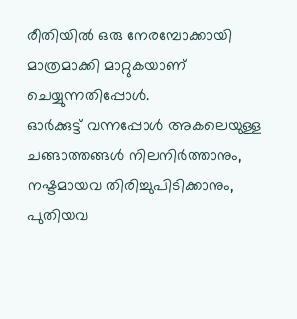രീതിയില്‍ ഒരു നേരമ്പോക്കായി മാത്രമാക്കി മാറ്റുകയാണ് ചെയ്യുന്നതിപ്പോള്‍.
ഓര്‍ക്കുട്ട് വന്നപ്പോള്‍ അകലെയുള്ള ചങ്ങാത്തങ്ങള്‍ നിലനിര്‍ത്താനും, നഷ്ടമായവ തിരിച്ചുപിടിക്കാനും, പുതിയവ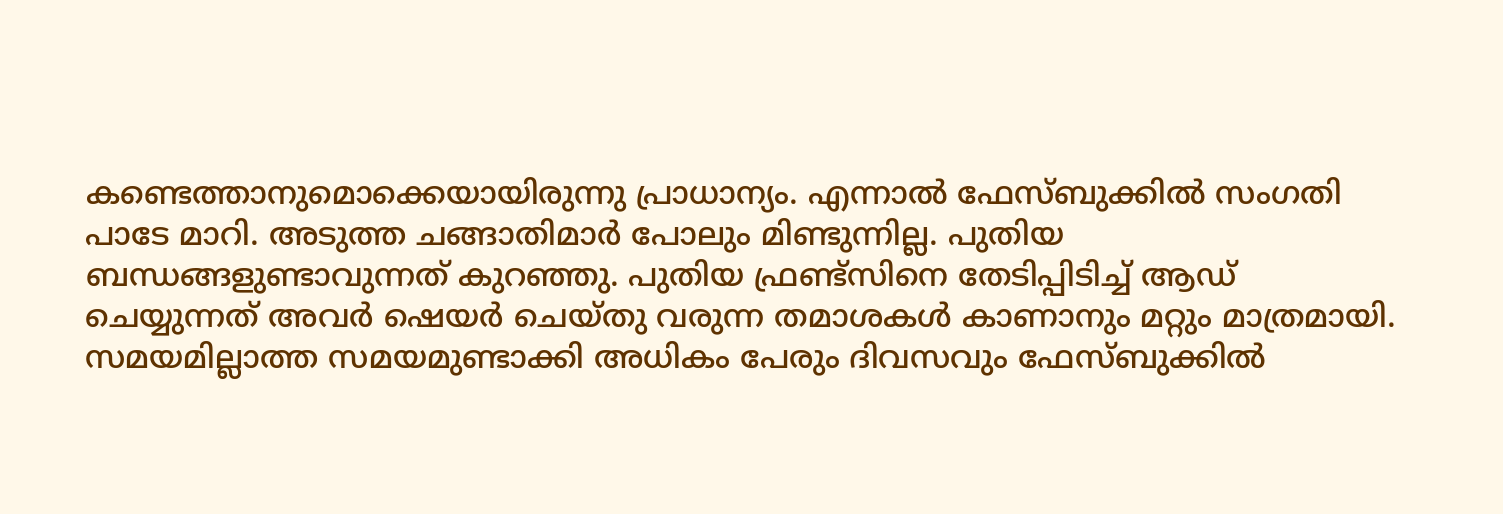കണ്ടെത്താനുമൊക്കെയായിരുന്നു പ്രാധാന്യം. എന്നാല്‍ ഫേസ്ബുക്കില്‍ സംഗതി പാടേ മാറി. അടുത്ത ചങ്ങാതിമാര്‍ പോലും മിണ്ടുന്നില്ല. പുതിയ ബന്ധങ്ങളുണ്ടാവുന്നത് കുറഞ്ഞു. പുതിയ ഫ്രണ്ട്സിനെ തേടിപ്പിടിച്ച് ആഡ് ചെയ്യുന്നത് അവര്‍ ഷെയര്‍ ചെയ്തു വരുന്ന തമാശകള്‍ കാണാനും മറ്റും മാത്രമായി.
സമയമില്ലാത്ത സമയമുണ്ടാക്കി അധികം പേരും ദിവസവും ഫേസ്ബുക്കില്‍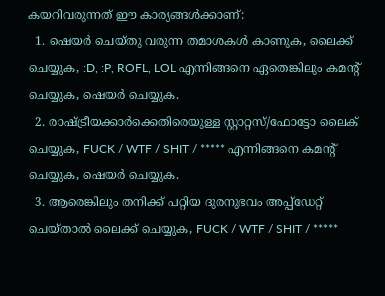കയറിവരുന്നത് ഈ കാര്യങ്ങള്‍ക്കാണ്:
  1. ഷെയര്‍ ചെയ്തു വരുന്ന തമാശകള്‍ കാണുക, ലൈക്ക് ചെയ്യുക, :D, :P, ROFL, LOL എന്നിങ്ങനെ ഏതെങ്കിലും കമന്റ് ചെയ്യുക, ഷെയര്‍ ചെയ്യുക.
  2. രാഷ്ട്രീയക്കാര്‍ക്കെതിരെയുള്ള സ്റ്റാറ്റസ്/ഫോട്ടോ ലൈക് ചെയ്യുക, FUCK / WTF / SHIT / ***** എന്നിങ്ങനെ കമന്റ് ചെയ്യുക, ഷെയര്‍ ചെയ്യുക.
  3. ആരെങ്കിലും തനിക്ക് പറ്റിയ ദുരനുഭവം അപ്പ്ഡേറ്റ് ചെയ്താല്‍ ലൈക്ക് ചെയ്യുക, FUCK / WTF / SHIT / *****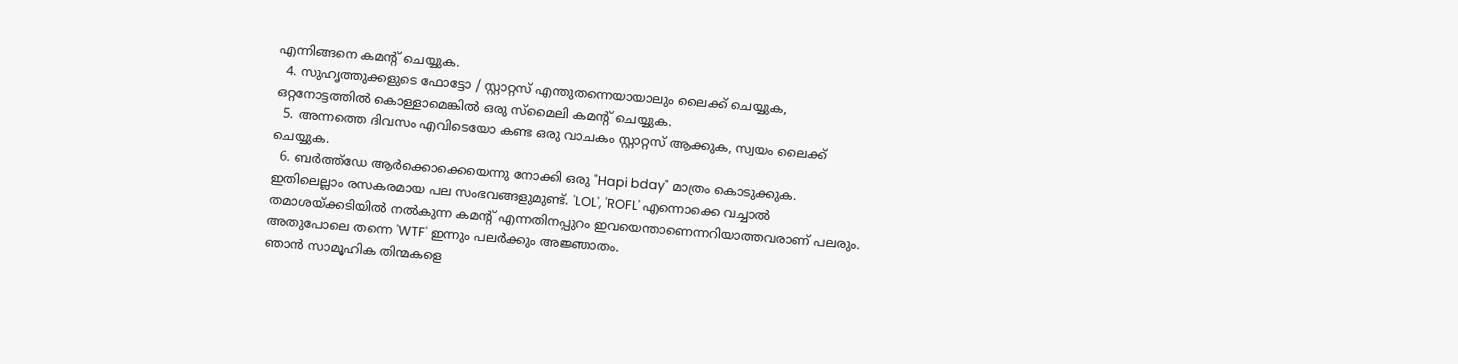എന്നിങ്ങനെ കമന്റ് ചെയ്യുക.
  4. സുഹൃത്തുക്കളുടെ ഫോട്ടോ / സ്റ്റാറ്റസ് എന്തുതന്നെയായാലും ലൈക്ക് ചെയ്യുക, ഒറ്റനോട്ടത്തില്‍ കൊള്ളാമെങ്കില്‍ ഒരു സ്മൈലി കമന്റ് ചെയ്യുക.
  5. അന്നത്തെ ദിവസം എവിടെയോ കണ്ട ഒരു വാചകം സ്റ്റാറ്റസ് ആക്കുക, സ്വയം ലൈക്ക് ചെയ്യുക.
  6. ബര്‍ത്ത്ഡേ ആര്‍ക്കൊക്കെയെന്നു നോക്കി ഒരു "Hapi bday" മാത്രം കൊടുക്കുക.
ഇതിലെല്ലാം രസകരമായ പല സംഭവങ്ങളുമുണ്ട്. 'LOL', 'ROFL' എന്നൊക്കെ വച്ചാല്‍ തമാശയ്ക്കടിയില്‍ നല്‍കുന്ന കമന്റ് എന്നതിനപ്പുറം ഇവയെന്താണെന്നറിയാത്തവരാണ് പലരും. അതുപോലെ തന്നെ 'WTF' ഇന്നും പലര്‍ക്കും അജ്ഞാതം.
ഞാന്‍ സാമൂഹിക തിന്മകളെ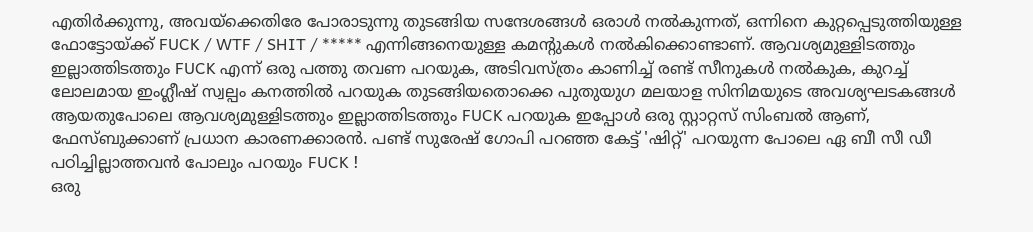എതിര്‍ക്കുന്നു, അവയ്ക്കെതിരേ പോരാടുന്നു തുടങ്ങിയ സന്ദേശങ്ങള്‍ ഒരാള്‍ നല്‍കുന്നത്, ഒന്നിനെ കുറ്റപ്പെടുത്തിയുള്ള ഫോട്ടോയ്ക്ക് FUCK / WTF / SHIT / ***** എന്നിങ്ങനെയുള്ള കമന്റുകള്‍ നല്‍കിക്കൊണ്ടാണ്. ആവശ്യമുള്ളിടത്തും ഇല്ലാത്തിടത്തും FUCK എന്ന് ഒരു പത്തു തവണ പറയുക, അടിവസ്ത്രം കാണിച്ച് രണ്ട് സീനുകള്‍ നല്‍കുക, കുറച്ച് ലോലമായ ഇംഗ്ലീഷ് സ്വല്പം കനത്തില്‍ പറയുക തുടങ്ങിയതൊക്കെ പുതുയുഗ മലയാള സിനിമയുടെ അവശ്യഘടകങ്ങള്‍ ആയതുപോലെ ആവശ്യമുള്ളിടത്തും ഇല്ലാത്തിടത്തും FUCK പറയുക ഇപ്പോള്‍ ഒരു സ്റ്റാറ്റസ് സിംബല്‍ ആണ്, ഫേസ്ബുക്കാണ് പ്രധാന കാരണക്കാരന്‍. പണ്ട് സുരേഷ് ഗോപി പറഞ്ഞ കേട്ട് 'ഷിറ്റ്' പറയുന്ന പോലെ ഏ ബീ സീ ഡീ പഠിച്ചില്ലാത്തവന്‍ പോലും പറയും FUCK !
ഒരു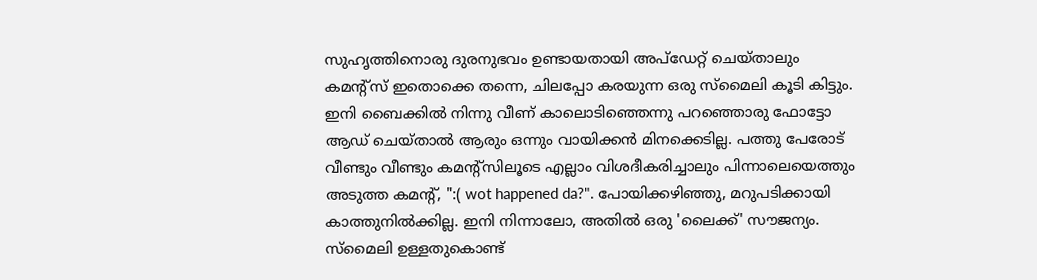സുഹൃത്തിനൊരു ദുരനുഭവം ഉണ്ടായതായി അപ്ഡേറ്റ് ചെയ്താലും കമന്റ്സ് ഇതൊക്കെ തന്നെ, ചിലപ്പോ കരയുന്ന ഒരു സ്മൈലി കൂടി കിട്ടും. ഇനി ബൈക്കില്‍ നിന്നു വീണ് കാലൊടിഞ്ഞെന്നു പറഞ്ഞൊരു ഫോട്ടോ ആഡ് ചെയ്താല്‍ ആരും ഒന്നും വായിക്കന്‍ മിനക്കെടില്ല. പത്തു പേരോട് വീണ്ടും വീണ്ടും കമന്റ്സിലൂടെ എല്ലാം വിശദീകരിച്ചാലും പിന്നാലെയെത്തും അടുത്ത കമന്റ്, ":( wot happened da?". പോയിക്കഴിഞ്ഞു, മറുപടിക്കായി കാത്തുനില്‍ക്കില്ല. ഇനി നിന്നാലോ, അതില്‍ ഒരു 'ലൈക്ക്' സൗജന്യം.
സ്മൈലി ഉള്ളതുകൊണ്ട്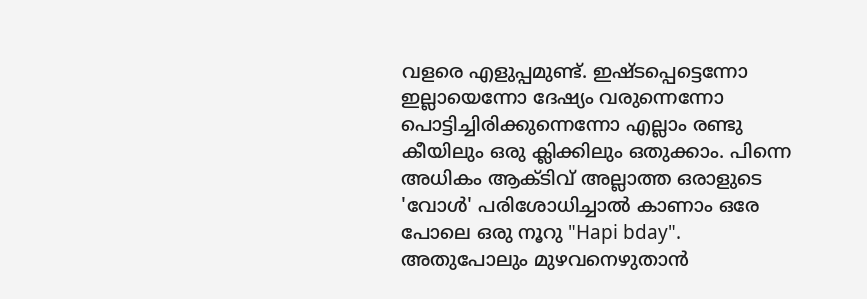വളരെ എളുപ്പമുണ്ട്. ഇഷ്ടപ്പെട്ടെന്നോ ഇല്ലായെന്നോ ദേഷ്യം വരുന്നെന്നോ പൊട്ടിച്ചിരിക്കുന്നെന്നോ എല്ലാം രണ്ടു കീയിലും ഒരു ക്ലിക്കിലും ഒതുക്കാം. പിന്നെ അധികം ആക്ടിവ് അല്ലാത്ത ഒരാളുടെ 'വോള്‍' പരിശോധിച്ചാല്‍ കാണാം ഒരേ പോലെ ഒരു നൂറു "Hapi bday". അതുപോലും മുഴവനെഴുതാന്‍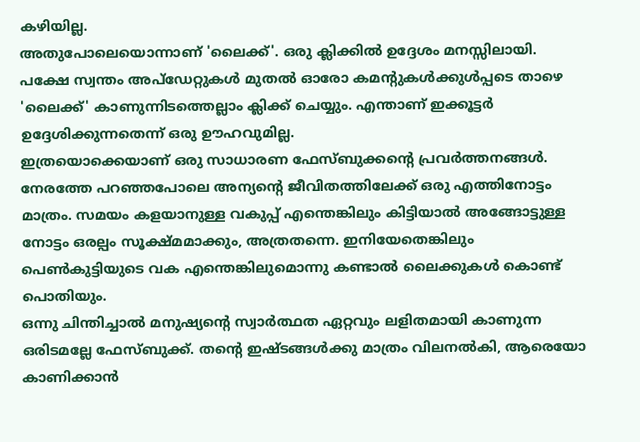കഴിയില്ല.
അതുപോലെയൊന്നാണ് 'ലൈക്ക്'. ഒരു ക്ലിക്കില്‍ ഉദ്ദേശം മനസ്സിലായി. പക്ഷേ സ്വന്തം അപ്ഡേറ്റുകള്‍ മുതല്‍ ഓരോ കമന്റുകള്‍ക്കുള്‍പ്പടെ താഴെ 'ലൈക്ക്' കാണുന്നിടത്തെല്ലാം ക്ലിക്ക് ചെയ്യും. എന്താണ് ഇക്കൂട്ടര്‍ ഉദ്ദേശിക്കുന്നതെന്ന് ഒരു ഊഹവുമില്ല.
ഇത്രയൊക്കെയാണ് ഒരു സാധാരണ ഫേസ്ബുക്കന്റെ പ്രവര്‍ത്തനങ്ങള്‍. നേരത്തേ പറഞ്ഞപോലെ അന്യന്റെ ജീവിതത്തിലേക്ക് ഒരു എത്തിനോട്ടം മാത്രം. സമയം കളയാനുള്ള വകുപ്പ് എന്തെങ്കിലും കിട്ടിയാല്‍ അങ്ങോട്ടുള്ള നോട്ടം ഒരല്പം സൂക്ഷ്മമാക്കും, അത്രതന്നെ. ഇനിയേതെങ്കിലും പെണ്‍കുട്ടിയുടെ വക എന്തെങ്കിലുമൊന്നു കണ്ടാല്‍ ലൈക്കുകള്‍ കൊണ്ട് പൊതിയും.
ഒന്നു ചിന്തിച്ചാല്‍ മനുഷ്യന്റെ സ്വാര്‍ത്ഥത ഏറ്റവും ലളിതമായി കാണുന്ന ഒരിടമല്ലേ ഫേസ്ബുക്ക്. തന്റെ ഇഷ്ടങ്ങള്‍ക്കു മാത്രം വിലനല്‍കി, ആരെയോ കാണിക്കാന്‍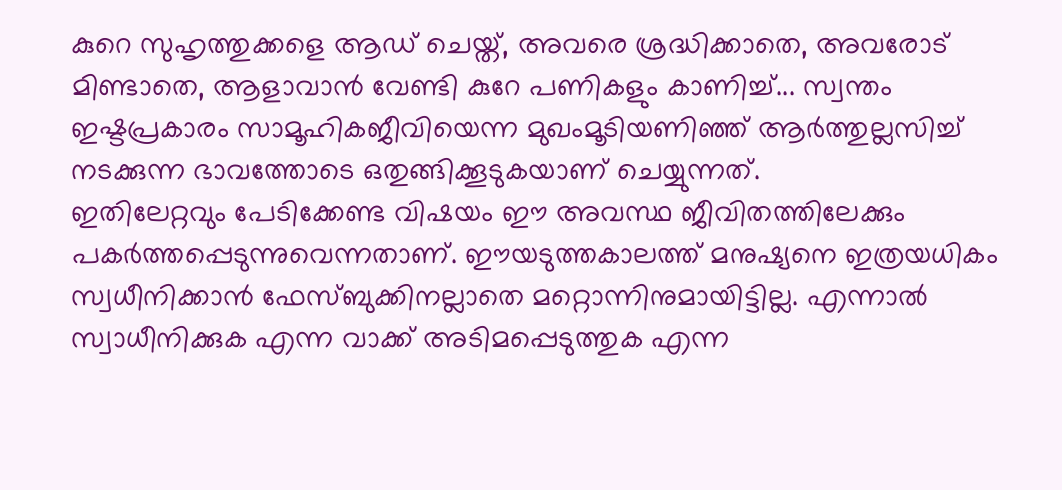കുറെ സുഹൃത്തുക്കളെ ആഡ് ചെയ്ത്, അവരെ ശ്രദ്ധിക്കാതെ, അവരോട് മിണ്ടാതെ, ആളാവാന്‍ വേണ്ടി കുറേ പണികളും കാണിച്ച്... സ്വന്തം ഇഷ്ടപ്രകാരം സാമൂഹികജീവിയെന്ന മുഖംമൂടിയണിഞ്ഞ് ആര്‍ത്തുല്ലസിച്ച് നടക്കുന്ന ഭാവത്തോടെ ഒതുങ്ങിക്കൂടുകയാണ് ചെയ്യുന്നത്.
ഇതിലേറ്റവും പേടിക്കേണ്ട വിഷയം ഈ അവസ്ഥ ജീവിതത്തിലേക്കും പകര്‍ത്തപ്പെടുന്നുവെന്നതാണ്. ഈയടുത്തകാലത്ത് മനുഷ്യനെ ഇത്രയധികം സ്വധീനിക്കാന്‍ ഫേസ്ബുക്കിനല്ലാതെ മറ്റൊന്നിനുമായിട്ടില്ല. എന്നാല്‍ സ്വാധീനിക്കുക എന്ന വാക്ക് അടിമപ്പെടുത്തുക എന്ന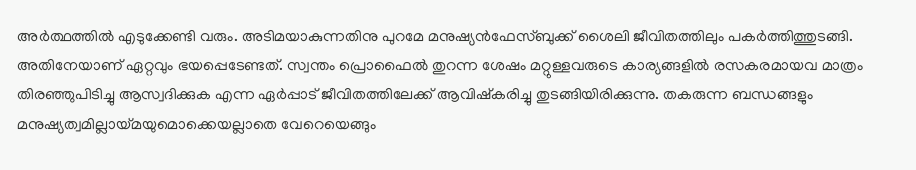അര്‍ത്ഥത്തില്‍ എടുക്കേണ്ടി വരും. അടിമയാകുന്നതിനു പുറമേ മനുഷ്യന്‍ഫേസ്ബുക്ക് ശൈലി ജീവിതത്തിലും പകര്‍ത്തിത്തുടങ്ങി. അതിനേയാണ് ഏറ്റവും ഭയപ്പെടേണ്ടത്. സ്വന്തം പ്രൊഫൈല്‍ തുറന്ന ശേഷം മറ്റുള്ളവരുടെ കാര്യങ്ങളില്‍ രസകരമായവ മാത്രം തിരഞ്ഞുപിടിച്ചു ആസ്വദിക്കുക എന്ന ഏര്‍പ്പാട് ജീവിതത്തിലേക്ക് ആവിഷ്കരിച്ചു തുടങ്ങിയിരിക്കുന്നു. തകരുന്ന ബന്ധങ്ങളും മനുഷ്യത്വമില്ലായ്മയുമൊക്കെയല്ലാതെ വേറെയെങ്ങും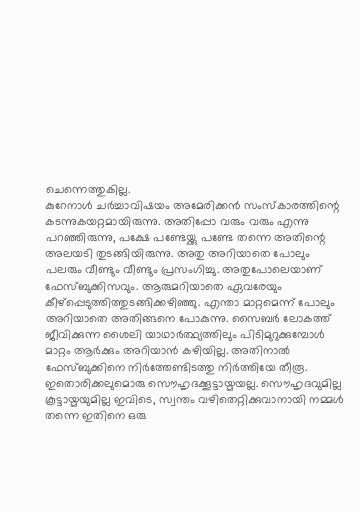ചെന്നെത്തുകില്ല.
കുറേനാള്‍ ചര്‍ച്ചാവിഷയം അമേരിക്കന്‍ സംസ്കാരത്തിന്റെ കടന്നുകയറ്റമായിരുന്നു. അതിപ്പോ വരും വരും എന്നു പറഞ്ഞിരുന്നു, പക്ഷേ പണ്ടേയ്ക്കു പണ്ടേ തന്നെ അതിന്റെ അലയടി തുടങ്ങിയിരുന്നു. അതു അറിയാതെ പോലും പലരും വീണ്ടും വീണ്ടും പ്രസംഗിച്ചു. അതുപോലെയാണ് ഫേസ്ബുക്കിസവും. ആരുമറിയാതെ ഏവരേയും കീഴ്പ്പെടുത്തിത്തുടങ്ങിക്കഴിഞ്ഞു. എന്താ മാറ്റമെന്ന് പോലും അറിയാതെ അതിങ്ങനെ പോകുന്നു. സൈബര്‍ ലോകത്ത് ജീവിക്കുന്ന ശൈലി യാഥാര്‍ത്ഥ്യത്തിലും പിടിമുറുക്കുമ്പോള്‍ മാറ്റം ആര്‍ക്കും അറിയാന്‍ കഴിയില്ല. അതിനാല്‍ ഫേസ്ബുക്കിനെ നിര്‍ത്തേണ്ടിടത്തു നിര്‍ത്തിയേ തീരൂ. ഇതൊരിക്കലുമൊരു സൌഹൃദക്കൂട്ടായ്മയല്ല. സൌഹൃദവുമില്ല കൂട്ടായ്മയുമില്ല ഇവിടെ, സ്വന്തം വഴിതെറ്റിക്കുവാനായി നമ്മള്‍ തന്നെ ഇതിനെ ഒരു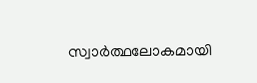സ്വാര്‍ത്ഥലോകമായി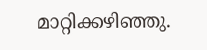മാറ്റിക്കഴിഞ്ഞു.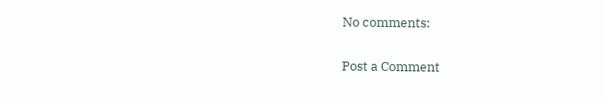No comments:

Post a Comment